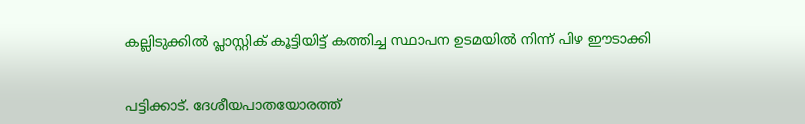കല്ലിടുക്കിൽ പ്ലാസ്റ്റിക് കൂട്ടിയിട്ട് കത്തിച്ച സ്ഥാപന ഉടമയിൽ നിന്ന് പിഴ ഈടാക്കി


പട്ടിക്കാട്. ദേശീയപാതയോരത്ത്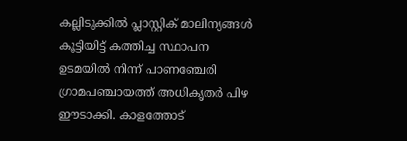കല്ലിടുക്കിൽ പ്ലാസ്റ്റിക് മാലിന്യങ്ങൾ കൂട്ടിയിട്ട് കത്തിച്ച സ്ഥാപന ഉടമയിൽ നിന്ന് പാണഞ്ചേരി ഗ്രാമപഞ്ചായത്ത് അധികൃതർ പിഴ ഈടാക്കി. കാളത്തോട്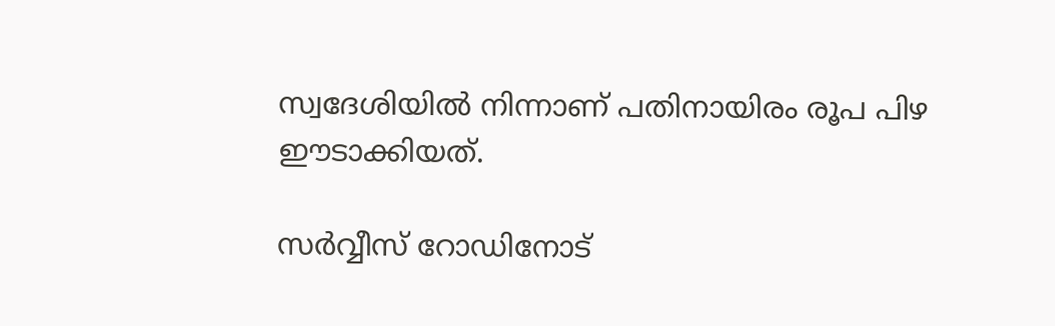സ്വദേശിയിൽ നിന്നാണ് പതിനായിരം രൂപ പിഴ ഈടാക്കിയത്.

സർവ്വീസ് റോഡിനോട്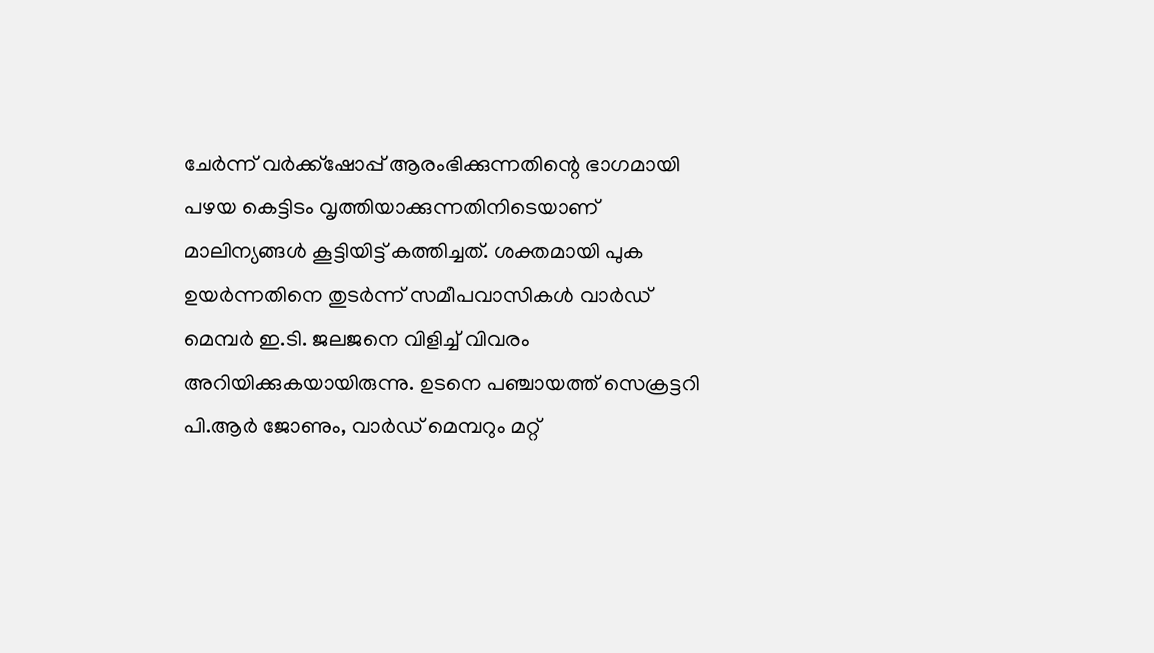ചേർന്ന് വർക്ക്‌ഷോപ്പ് ആരംഭിക്കുന്നതിന്റെ ഭാഗമായി പഴയ കെട്ടിടം വൃത്തിയാക്കുന്നതിനിടെയാണ് മാലിന്യങ്ങൾ കൂട്ടിയിട്ട് കത്തിച്ചത്. ശക്തമായി പുക ഉയർന്നതിനെ തുടർന്ന് സമീപവാസികൾ വാർഡ് മെമ്പർ ഇ.ടി. ജലജനെ വിളിച്ച് വിവരം അറിയിക്കുകയായിരുന്നു. ഉടനെ പഞ്ചായത്ത് സെക്രട്ടറി പി.ആർ ജോണും, വാർഡ് മെമ്പറും മറ്റ്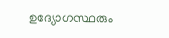ഉദ്യോഗസ്ഥരും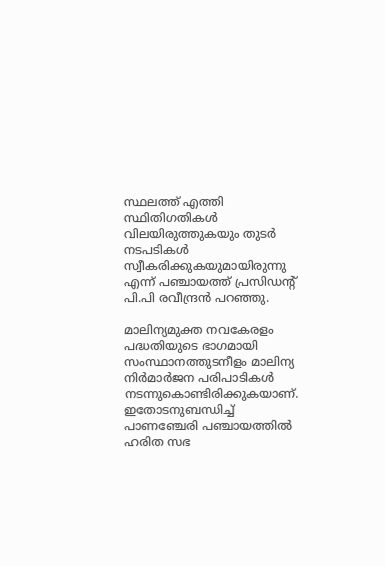സ്ഥലത്ത് എത്തി സ്ഥിതിഗതികൾ വിലയിരുത്തുകയും തുടർ നടപടികൾ സ്വീകരിക്കുകയുമായിരുന്നു എന്ന് പഞ്ചായത്ത് പ്രസിഡന്റ് പി.പി രവീന്ദ്രൻ പറഞ്ഞു.

മാലിന്യമുക്ത നവകേരളം പദ്ധതിയുടെ ഭാഗമായി സംസ്ഥാനത്തുടനീളം മാലിന്യ നിർമാർജന പരിപാടികൾ നടന്നുകൊണ്ടിരിക്കുകയാണ്. ഇതോടനുബന്ധിച്ച് പാണഞ്ചേരി പഞ്ചായത്തിൽ ഹരിത സഭ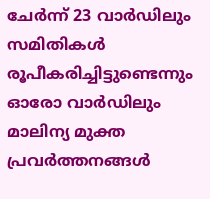ചേർന്ന് 23 വാർഡിലും സമിതികൾ രൂപീകരിച്ചിട്ടുണ്ടെന്നും ഓരോ വാർഡിലും മാലിന്യ മുക്ത പ്രവർത്തനങ്ങൾ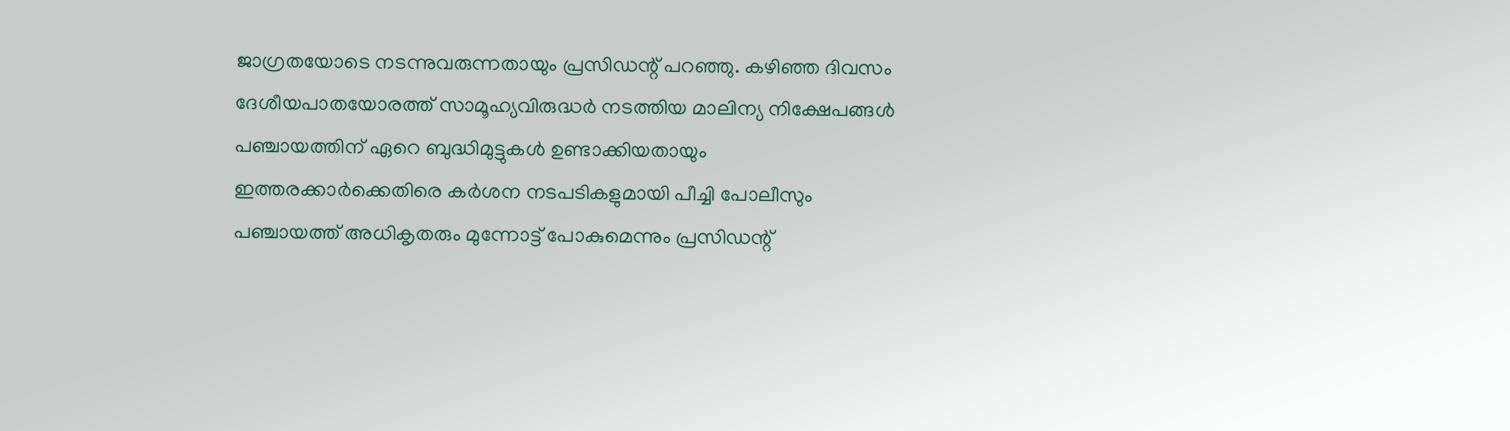ജാഗ്രതയോടെ നടന്നുവരുന്നതായും പ്രസിഡന്റ് പറഞ്ഞു. കഴിഞ്ഞ ദിവസം ദേശീയപാതയോരത്ത് സാമൂഹ്യവിരുദ്ധർ നടത്തിയ മാലിന്യ നിക്ഷേപങ്ങൾ പഞ്ചായത്തിന് ഏറെ ബുദ്ധിമുട്ടുകൾ ഉണ്ടാക്കിയതായും ഇത്തരക്കാർക്കെതിരെ കർശന നടപടികളുമായി പീച്ചി പോലീസും പഞ്ചായത്ത് അധികൃതരും മുന്നോട്ട് പോകുമെന്നും പ്രസിഡന്റ്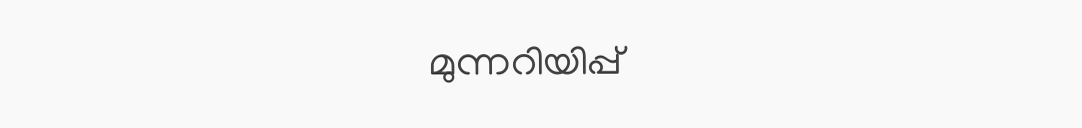മുന്നറിയിപ്പ്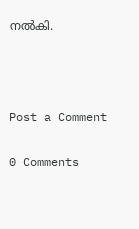നൽകി.



Post a Comment

0 Comments